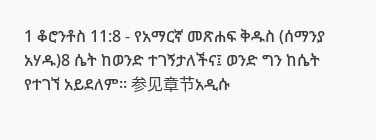1 ቆሮንቶስ 11:8 - የአማርኛ መጽሐፍ ቅዱስ (ሰማንያ አሃዱ)8 ሴት ከወንድ ተገኝታለችና፤ ወንድ ግን ከሴት የተገኘ አይደለም። 参见章节አዲሱ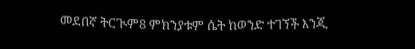መደበኛ ትርጒም8 ምክንያቱም ሴት ከወንድ ተገኘች እንጂ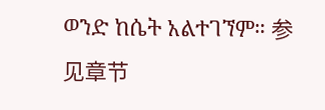ወንድ ከሴት አልተገኘም። 参见章节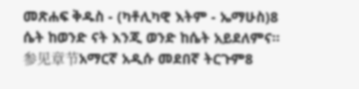መጽሐፍ ቅዱስ - (ካቶሊካዊ እትም - ኤማሁስ)8 ሴት ከወንድ ናት እንጂ ወንድ ከሴት አይደለምና። 参见章节አማርኛ አዲሱ መደበኛ ትርጉም8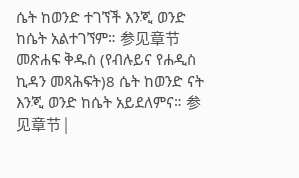ሴት ከወንድ ተገኘች እንጂ ወንድ ከሴት አልተገኘም። 参见章节መጽሐፍ ቅዱስ (የብሉይና የሐዲስ ኪዳን መጻሕፍት)8 ሴት ከወንድ ናት እንጂ ወንድ ከሴት አይደለምና። 参见章节 |